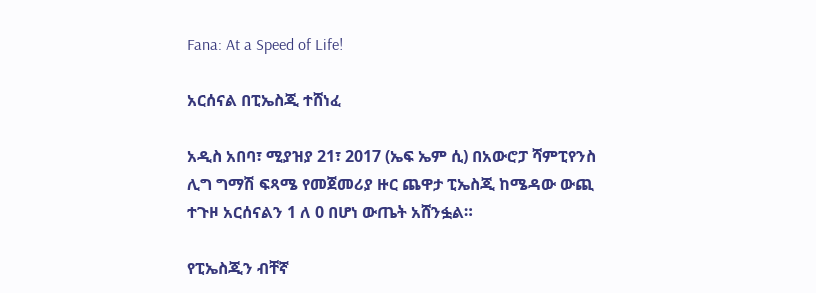Fana: At a Speed of Life!

አርሰናል በፒኤስጂ ተሸነፈ

አዲስ አበባ፣ ሚያዝያ 21፣ 2017 (ኤፍ ኤም ሲ) በአውሮፓ ሻምፒየንስ ሊግ ግማሽ ፍጻሜ የመጀመሪያ ዙር ጨዋታ ፒኤስጂ ከሜዳው ውጪ ተጉዞ አርሰናልን 1 ለ 0 በሆነ ውጤት አሸንፏል።

የፒኤስጂን ብቸኛ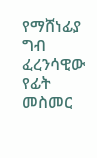የማሸነፊያ ግብ ፈረንሳዊው የፊት መስመር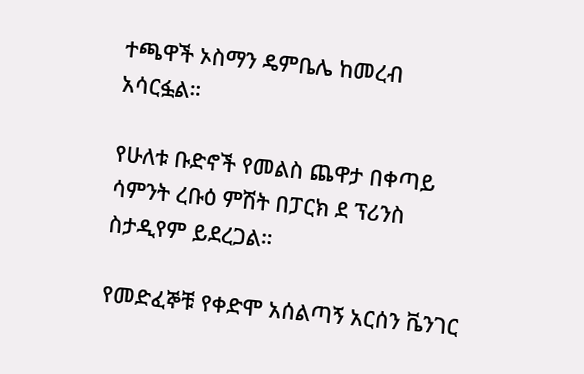ተጫዋች ኦስማን ዴምቤሌ ከመረብ አሳርፏል።

የሁለቱ ቡድኖች የመልስ ጨዋታ በቀጣይ ሳምንት ረቡዕ ምሽት በፓርክ ደ ፕሪንስ ስታዲየም ይደረጋል።

የመድፈኞቹ የቀድሞ አሰልጣኝ አርሰን ቬንገር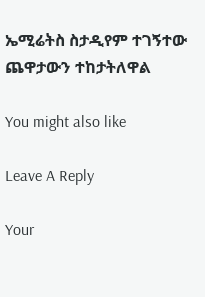ኤሚሬትስ ስታዲየም ተገኝተው ጨዋታውን ተከታትለዋል

You might also like

Leave A Reply

Your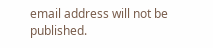email address will not be published.